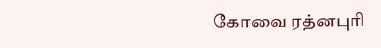கோவை ரத்னபுரி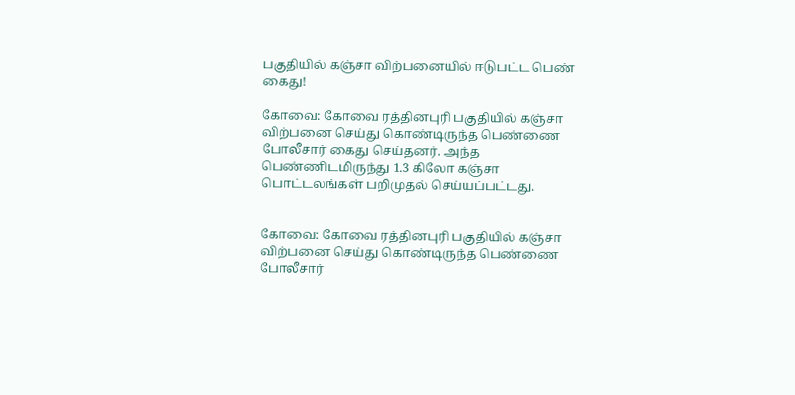பகுதியில் கஞ்சா விற்பனையில் ஈடுபட்ட பெண் கைது!

கோவை: கோவை ரத்தினபுரி பகுதியில் கஞ்சா விற்பனை செய்து கொண்டிருந்த பெண்ணை போலீசார் கைது செய்தனர். அந்த பெண்ணிடமிருந்து 1.3 கிலோ கஞ்சா பொட்டலங்கள் பறிமுதல் செய்யப்பட்டது.


கோவை: கோவை ரத்தினபுரி பகுதியில் கஞ்சா விற்பனை செய்து கொண்டிருந்த பெண்ணை போலீசார்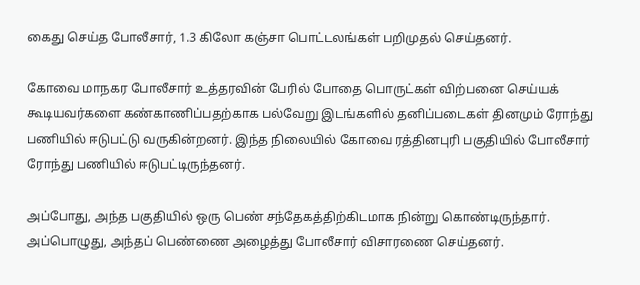கைது செய்த போலீசார், 1.3 கிலோ கஞ்சா பொட்டலங்கள் பறிமுதல் செய்தனர்.

கோவை மாநகர போலீசார் உத்தரவின் பேரில் போதை பொருட்கள் விற்பனை செய்யக் கூடியவர்களை கண்காணிப்பதற்காக பல்வேறு இடங்களில் தனிப்படைகள் தினமும் ரோந்து பணியில் ஈடுபட்டு வருகின்றனர். இந்த நிலையில் கோவை ரத்தினபுரி பகுதியில் போலீசார் ரோந்து பணியில் ஈடுபட்டிருந்தனர்.

அப்போது, அந்த பகுதியில் ஒரு பெண் சந்தேகத்திற்கிடமாக நின்று கொண்டிருந்தார். அப்பொழுது, அந்தப் பெண்ணை அழைத்து போலீசார் விசாரணை செய்தனர்.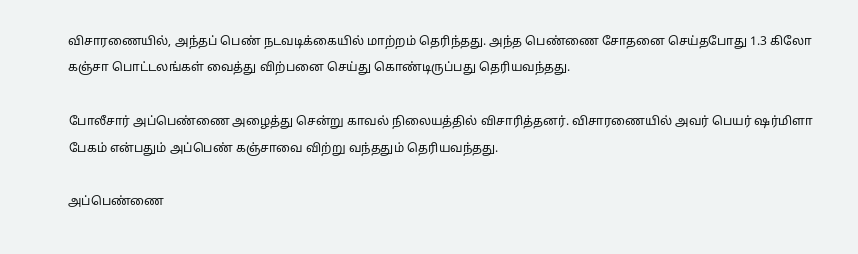விசாரணையில், அந்தப் பெண் நடவடிக்கையில் மாற்றம் தெரிந்தது. அந்த பெண்ணை சோதனை செய்தபோது 1.3 கிலோ கஞ்சா பொட்டலங்கள் வைத்து விற்பனை செய்து கொண்டிருப்பது தெரியவந்தது.

போலீசார் அப்பெண்ணை அழைத்து சென்று காவல் நிலையத்தில் விசாரித்தனர். விசாரணையில் அவர் பெயர் ஷர்மிளா பேகம் என்பதும் அப்பெண் கஞ்சாவை விற்று வந்ததும் தெரியவந்தது.

அப்பெண்ணை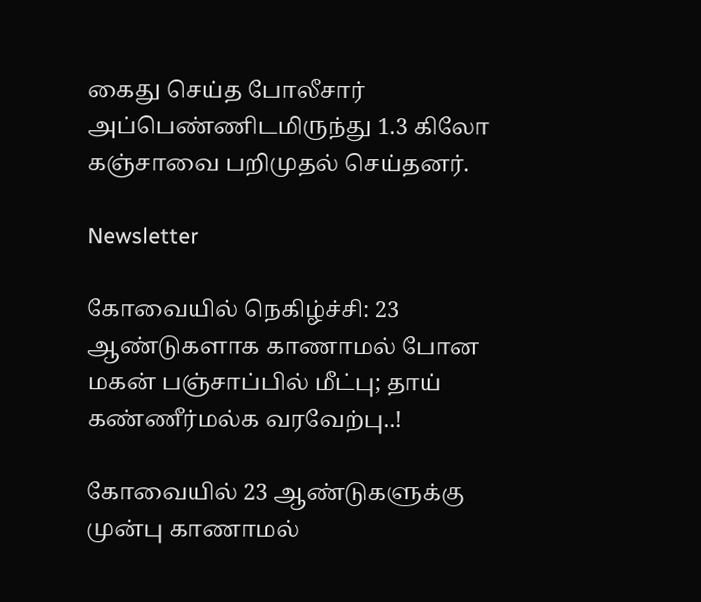கைது செய்த போலீசார் அப்பெண்ணிடமிருந்து 1.3 கிலோ கஞ்சாவை பறிமுதல் செய்தனர்.

Newsletter

கோவையில் நெகிழ்ச்சி: 23 ஆண்டுகளாக காணாமல் போன மகன் பஞ்சாப்பில் மீட்பு; தாய் கண்ணீர்மல்க வரவேற்பு..!

கோவையில் 23 ஆண்டுகளுக்கு முன்பு காணாமல்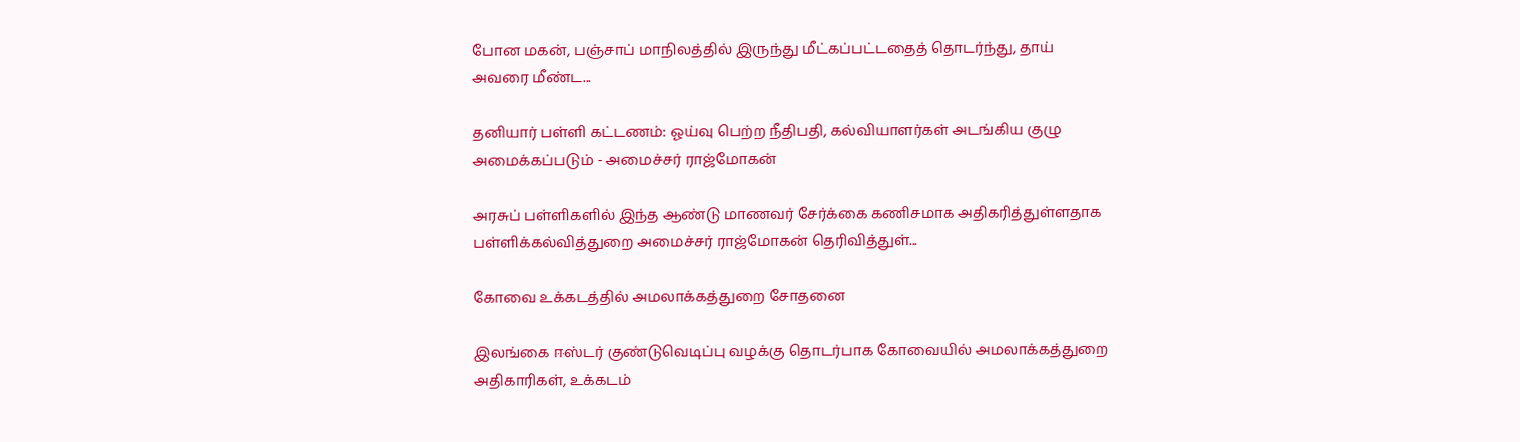போன மகன், பஞ்சாப் மாநிலத்தில் இருந்து மீட்கப்பட்டதைத் தொடர்ந்து, தாய் அவரை மீண்ட...

தனியார் பள்ளி கட்டணம்: ஓய்வு பெற்ற நீதிபதி, கல்வியாளர்கள் அடங்கிய குழு அமைக்கப்படும் - அமைச்சர் ராஜ்மோகன்

அரசுப் பள்ளிகளில் இந்த ஆண்டு மாணவர் சேர்க்கை கணிசமாக அதிகரித்துள்ளதாக பள்ளிக்கல்வித்துறை அமைச்சர் ராஜ்மோகன் தெரிவித்துள்...

கோவை உக்கடத்தில் அமலாக்கத்துறை சோதனை

இலங்கை ஈஸ்டர் குண்டுவெடிப்பு வழக்கு தொடர்பாக கோவையில் அமலாக்கத்துறை அதிகாரிகள், உக்கடம்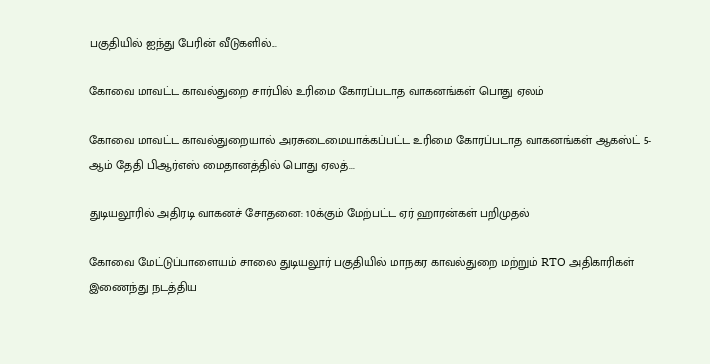பகுதியில் ஐந்து பேரின் வீடுகளில்...

கோவை மாவட்ட காவல்துறை சார்பில் உரிமை கோரப்படாத வாகனங்கள் பொது ஏலம்

கோவை மாவட்ட காவல்துறையால் அரசுடைமையாக்கப்பட்ட உரிமை கோரப்படாத வாகனங்கள் ஆகஸ்ட் 5-ஆம் தேதி பிஆர்எஸ் மைதானத்தில் பொது ஏலத்...

துடியலூரில் அதிரடி வாகனச் சோதனை: 10க்கும் மேற்பட்ட ஏர் ஹாரன்கள் பறிமுதல்

கோவை மேட்டுப்பாளையம் சாலை துடியலூர் பகுதியில் மாநகர காவல்துறை மற்றும் RTO அதிகாரிகள் இணைந்து நடத்திய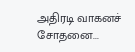அதிரடி வாகனச் சோதனை...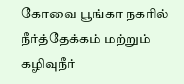கோவை பூங்கா நகரில் நீர்த்தேக்கம் மற்றும் கழிவுநீர்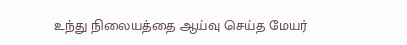உந்து நிலையத்தை ஆய்வு செய்த மேயர்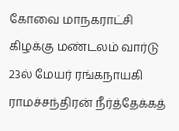கோவை மாநகராட்சி கிழக்கு மண்டலம் வார்டு 23ல் மேயர் ரங்கநாயகி ராமச்சந்திரன் நீர்த்தேக்கத்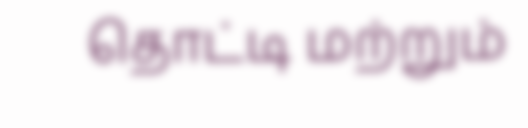தொட்டி மற்றும்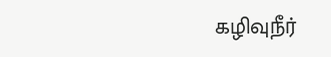கழிவுநீர்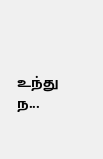உந்து ந...